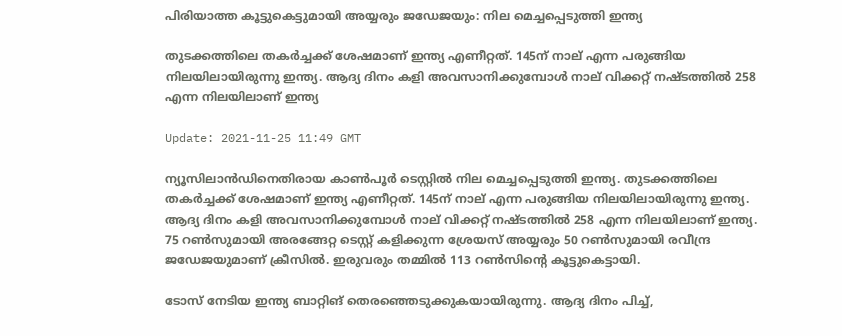പിരിയാത്ത കൂട്ടുകെട്ടുമായി അയ്യരും ജഡേജയും: നില മെച്ചപ്പെടുത്തി ഇന്ത്യ

തുടക്കത്തിലെ തകർച്ചക്ക് ശേഷമാണ് ഇന്ത്യ എണീറ്റത്. 145ന് നാല് എന്ന പരുങ്ങിയ നിലയിലായിരുന്നു ഇന്ത്യ. ആദ്യ ദിനം കളി അവസാനിക്കുമ്പോൾ നാല് വിക്കറ്റ് നഷ്ടത്തിൽ 258 എന്ന നിലയിലാണ് ഇന്ത്യ

Update: 2021-11-25 11:49 GMT

ന്യൂസിലാൻഡിനെതിരായ കാൺപൂർ ടെസ്റ്റിൽ നില മെച്ചപ്പെടുത്തി ഇന്ത്യ. തുടക്കത്തിലെ തകർച്ചക്ക് ശേഷമാണ് ഇന്ത്യ എണീറ്റത്. 145ന് നാല് എന്ന പരുങ്ങിയ നിലയിലായിരുന്നു ഇന്ത്യ. ആദ്യ ദിനം കളി അവസാനിക്കുമ്പോൾ നാല് വിക്കറ്റ് നഷ്ടത്തിൽ 258 എന്ന നിലയിലാണ് ഇന്ത്യ. 75 റൺസുമായി അരങ്ങേറ്റ ടെസ്റ്റ് കളിക്കുന്ന ശ്രേയസ് അയ്യരും 50 റണ്‍സുമായി രവീന്ദ്ര ജഡേജയുമാണ് ക്രീസിൽ. ഇരുവരും തമ്മിൽ 113 റൺസിന്റെ കൂട്ടുകെട്ടായി.

ടോസ് നേടിയ ഇന്ത്യ ബാറ്റിങ് തെരഞ്ഞെടുക്കുകയായിരുന്നു. ആദ്യ ദിനം പിച്ച്,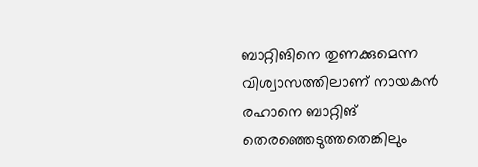ബാറ്റിങിനെ തുണക്കുമെന്ന വിശ്വാസത്തിലാണ് നായകൻ രഹാനെ ബാറ്റിങ് തെരഞ്ഞെടുത്തതെങ്കിലും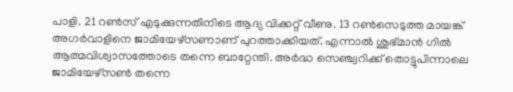പാളി. 21 റൺസ് എടുക്കുന്നതിനിടെ ആദ്യ വിക്കറ്റ് വീണു. 13 റൺസെടുത്ത മായങ്ക് അഗർവാളിനെ ജാമിയേഴ്‌സണാണ് പുറത്താക്കിയത്. എന്നാൽ ശുഭ്മാൻ ഗിൽ ആത്മവിശ്വാസത്തോടെ തന്നെ ബാറ്റേന്തി. അർദ്ധ സെഞ്ച്വറിക്ക് തൊട്ടുപിന്നാലെ ജാമിയേഴ്‌സൺ തന്നെ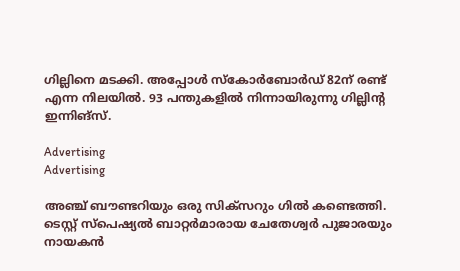ഗില്ലിനെ മടക്കി. അപ്പോൾ സ്‌കോർബോർഡ് 82ന് രണ്ട് എന്ന നിലയിൽ. 93 പന്തുകളിൽ നിന്നായിരുന്നു ഗില്ലിന്റ ഇന്നിങ്‌സ്.

Advertising
Advertising

അഞ്ച് ബൗണ്ടറിയും ഒരു സിക്‌സറും ഗിൽ കണ്ടെത്തി. ടെസ്റ്റ് സ്‌പെഷ്യൽ ബാറ്റർമാരായ ചേതേശ്വർ പുജാരയും നായകൻ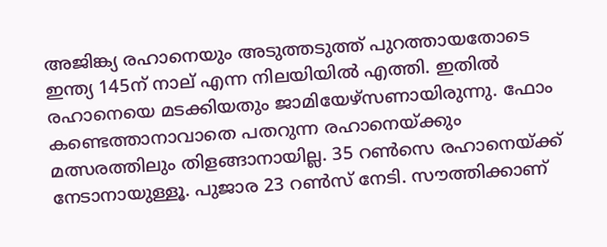അജിങ്ക്യ രഹാനെയും അടുത്തടുത്ത് പുറത്തായതോടെ ഇന്ത്യ 145ന് നാല് എന്ന നിലയിയിൽ എത്തി. ഇതിൽ രഹാനെയെ മടക്കിയതും ജാമിയേഴ്‌സണായിരുന്നു. ഫോം കണ്ടെത്താനാവാതെ പതറുന്ന രഹാനെയ്ക്കും മത്സരത്തിലും തിളങ്ങാനായില്ല. 35 റൺസെ രഹാനെയ്ക്ക് നേടാനായുള്ളൂ. പുജാര 23 റൺസ് നേടി. സൗത്തിക്കാണ്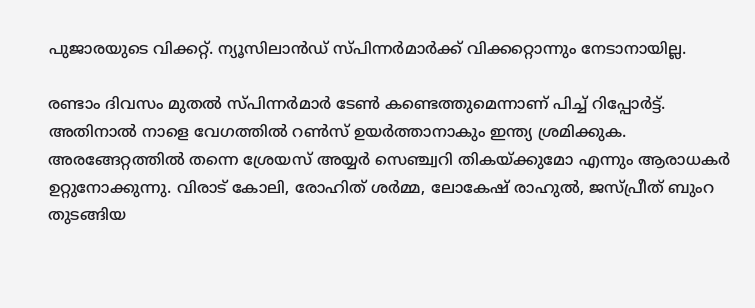പുജാരയുടെ വിക്കറ്റ്. ന്യൂസിലാൻഡ് സ്പിന്നർമാർക്ക് വിക്കറ്റൊന്നും നേടാനായില്ല.

രണ്ടാം ദിവസം മുതൽ സ്പിന്നർമാർ ടേൺ കണ്ടെത്തുമെന്നാണ് പിച്ച് റിപ്പോർട്ട്. അതിനാൽ നാളെ വേഗത്തിൽ റൺസ് ഉയർത്താനാകും ഇന്ത്യ ശ്രമിക്കുക. അരങ്ങേറ്റത്തിൽ തന്നെ ശ്രേയസ് അയ്യർ സെഞ്ച്വറി തികയ്ക്കുമോ എന്നും ആരാധകർ ഉറ്റുനോക്കുന്നു. വിരാട് കോലി, രോഹിത് ശർമ്മ, ലോകേഷ് രാഹുൽ, ജസ്പ്രീത് ബുംറ തുടങ്ങിയ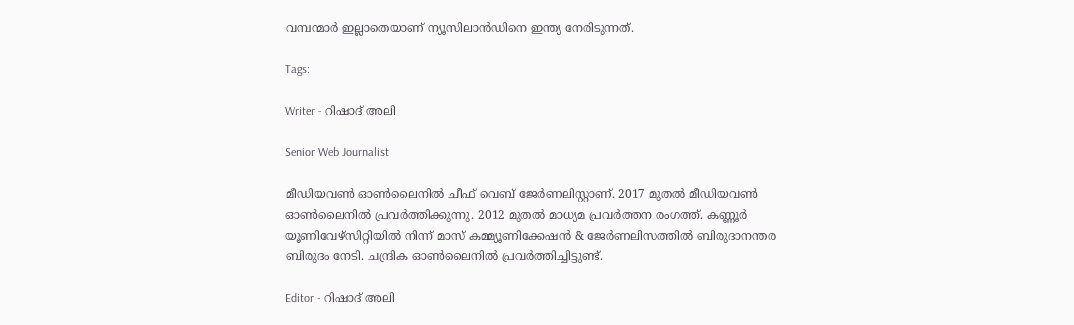വമ്പന്മാർ ഇല്ലാതെയാണ് ന്യൂസിലാൻഡിനെ ഇന്ത്യ നേരിടുന്നത്.

Tags:

Writer - റിഷാദ് അലി

Senior Web Journalist

മീഡിയവൺ ഓൺലൈനിൽ ചീഫ് വെബ് ജേർണലിസ്റ്റാണ്. 2017 മുതൽ മീഡിയവൺ ഓൺലൈനിൽ പ്രവർത്തിക്കുന്നു. 2012 മുതൽ മാധ്യമ പ്രവർത്തന രംഗത്ത്. കണ്ണൂര്‍ യൂണിവേഴ്‌സിറ്റിയിൽ നിന്ന് മാസ് കമ്മ്യൂണിക്കേഷന്‍ & ജേര്‍ണലിസത്തില്‍ ബിരുദാനന്തര ബിരുദം നേടി. ചന്ദ്രിക ഓണ്‍ലൈനില്‍ പ്രവര്‍ത്തിച്ചിട്ടുണ്ട്.

Editor - റിഷാദ് അലി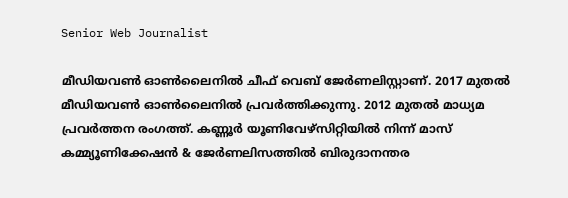Senior Web Journalist

മീഡിയവൺ ഓൺലൈനിൽ ചീഫ് വെബ് ജേർണലിസ്റ്റാണ്. 2017 മുതൽ മീഡിയവൺ ഓൺലൈനിൽ പ്രവർത്തിക്കുന്നു. 2012 മുതൽ മാധ്യമ പ്രവർത്തന രംഗത്ത്. കണ്ണൂര്‍ യൂണിവേഴ്‌സിറ്റിയിൽ നിന്ന് മാസ് കമ്മ്യൂണിക്കേഷന്‍ & ജേര്‍ണലിസത്തില്‍ ബിരുദാനന്തര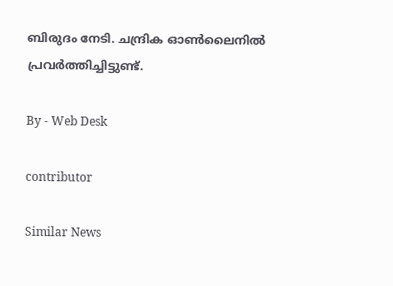ബിരുദം നേടി. ചന്ദ്രിക ഓണ്‍ലൈനില്‍ പ്രവര്‍ത്തിച്ചിട്ടുണ്ട്.

By - Web Desk

contributor

Similar News